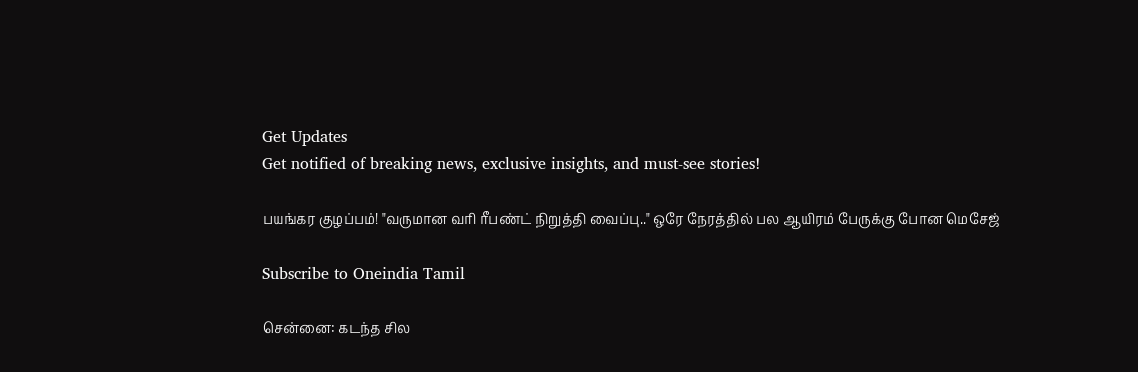Get Updates
Get notified of breaking news, exclusive insights, and must-see stories!

பயங்கர குழப்பம்! "வருமான வரி ரீபண்ட் நிறுத்தி வைப்பு.." ஒரே நேரத்தில் பல ஆயிரம் பேருக்கு போன மெசேஜ்

Subscribe to Oneindia Tamil

சென்னை: கடந்த சில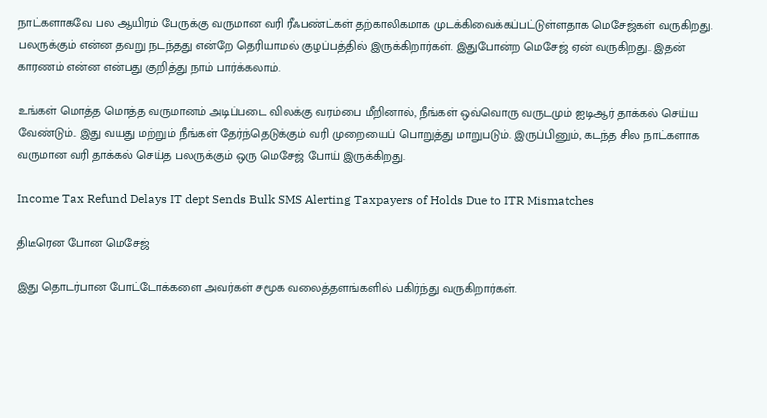நாட்களாகவே பல ஆயிரம் பேருக்கு வருமான வரி ரீஃபண்ட்கள் தற்காலிகமாக முடக்கிவைக்கப்பட்டுள்ளதாக மெசேஜ்கள் வருகிறது. பலருக்கும் என்ன தவறு நடந்தது என்றே தெரியாமல் குழப்பத்தில் இருக்கிறார்கள். இதுபோன்ற மெசேஜ் ஏன் வருகிறது.. இதன் காரணம் என்ன என்பது குறித்து நாம் பார்க்கலாம்.

உங்கள் மொத்த மொத்த வருமானம் அடிப்படை விலக்கு வரம்பை மீறினால், நீங்கள் ஒவ்வொரு வருடமும் ஐடிஆர் தாக்கல் செய்ய வேண்டும்.. இது வயது மற்றும் நீங்கள் தேர்ந்தெடுக்கும் வரி முறையைப் பொறுத்து மாறுபடும். இருப்பினும், கடந்த சில நாட்களாக வருமான வரி தாக்கல் செய்த பலருக்கும் ஒரு மெசேஜ் போய் இருக்கிறது.

Income Tax Refund Delays IT dept Sends Bulk SMS Alerting Taxpayers of Holds Due to ITR Mismatches

திடீரென போன மெசேஜ்

இது தொடர்பான போட்டோக்களை அவர்கள் சமூக வலைத்தளங்களில் பகிர்ந்து வருகிறார்கள்.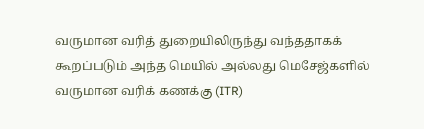வருமான வரித் துறையிலிருந்து வந்ததாகக் கூறப்படும் அந்த மெயில் அல்லது மெசேஜ்களில் வருமான வரிக் கணக்கு (ITR)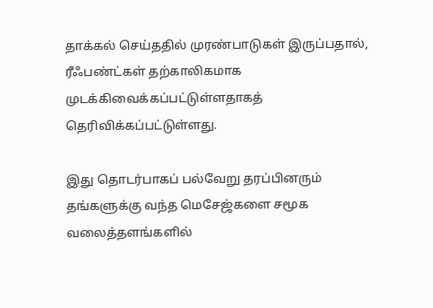தாக்கல் செய்ததில் முரண்பாடுகள் இருப்பதால், ரீஃபண்ட்கள் தற்காலிகமாக முடக்கிவைக்கப்பட்டுள்ளதாகத் தெரிவிக்கப்பட்டுள்ளது.

இது தொடர்பாகப் பல்வேறு தரப்பினரும் தங்களுக்கு வந்த மெசேஜ்களை சமூக வலைத்தளங்களில்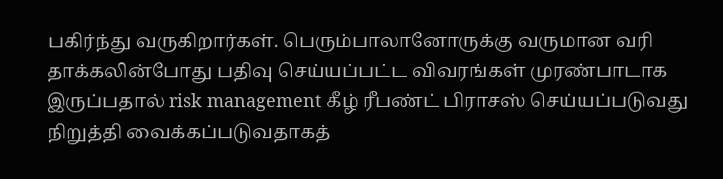பகிர்ந்து வருகிறார்கள். பெரும்பாலானோருக்கு வருமான வரி தாக்கலின்போது பதிவு செய்யப்பட்ட விவரங்கள் முரண்பாடாக இருப்பதால் risk management கீழ் ரீபண்ட் பிராசஸ் செய்யப்படுவது நிறுத்தி வைக்கப்படுவதாகத்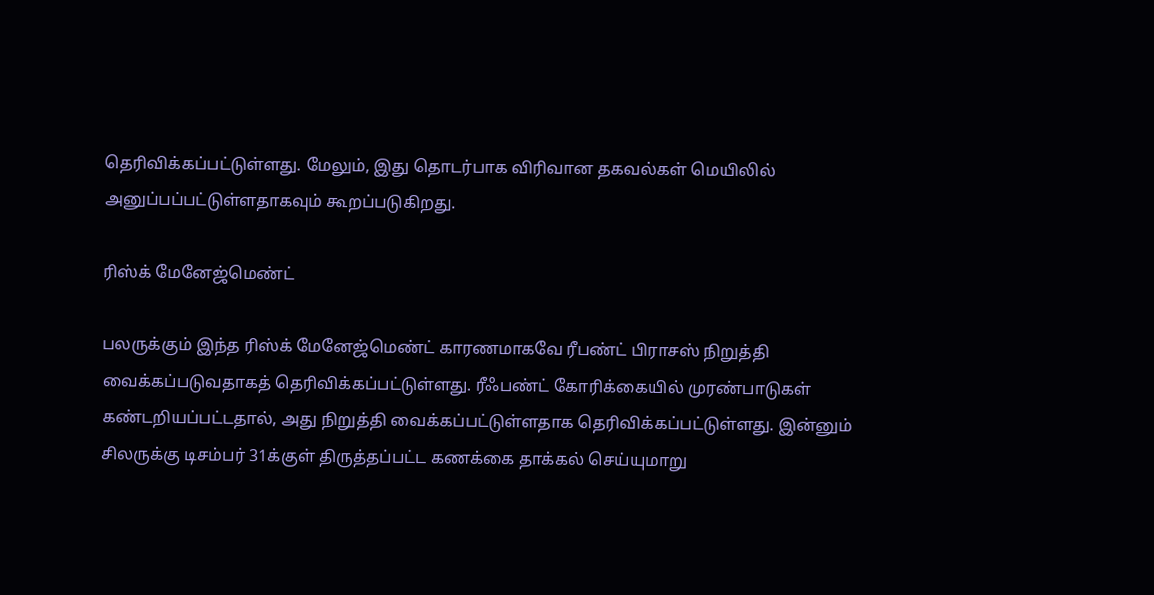தெரிவிக்கப்பட்டுள்ளது. மேலும், இது தொடர்பாக விரிவான தகவல்கள் மெயிலில் அனுப்பப்பட்டுள்ளதாகவும் கூறப்படுகிறது.

ரிஸ்க் மேனேஜ்மெண்ட்

பலருக்கும் இந்த ரிஸ்க் மேனேஜ்மெண்ட் காரணமாகவே ரீபண்ட் பிராசஸ் நிறுத்தி வைக்கப்படுவதாகத் தெரிவிக்கப்பட்டுள்ளது. ரீஃபண்ட் கோரிக்கையில் முரண்பாடுகள் கண்டறியப்பட்டதால், அது நிறுத்தி வைக்கப்பட்டுள்ளதாக தெரிவிக்கப்பட்டுள்ளது. இன்னும் சிலருக்கு டிசம்பர் 31க்குள் திருத்தப்பட்ட கணக்கை தாக்கல் செய்யுமாறு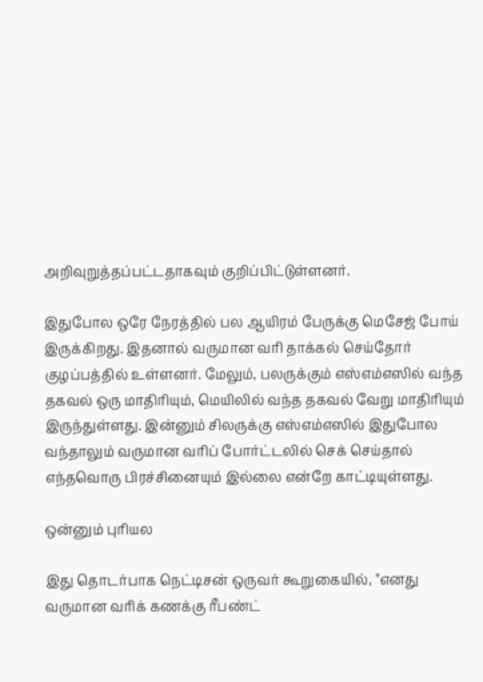அறிவுறுத்தப்பட்டதாகவும் குறிப்பிட்டுள்ளனர்.

இதுபோல ஒரே நேரத்தில் பல ஆயிரம் பேருக்கு மெசேஜ் போய் இருக்கிறது. இதனால் வருமான வரி தாக்கல் செய்தோர் குழப்பத்தில் உள்ளனர். மேலும், பலருக்கும் எஸ்எம்எஸில் வந்த தகவல் ஒரு மாதிரியும், மெயிலில் வந்த தகவல் வேறு மாதிரியும் இருந்துள்ளது. இன்னும் சிலருக்கு எஸ்எம்எஸில் இதுபோல வந்தாலும் வருமான வரிப் போர்ட்டலில் செக் செய்தால் எந்தவொரு பிரச்சினையும் இல்லை என்றே காட்டியுள்ளது.

ஒன்னும் புரியல

இது தொடர்பாக நெட்டிசன் ஒருவர் கூறுகையில், "எனது வருமான வரிக் கணக்கு ரீபண்ட்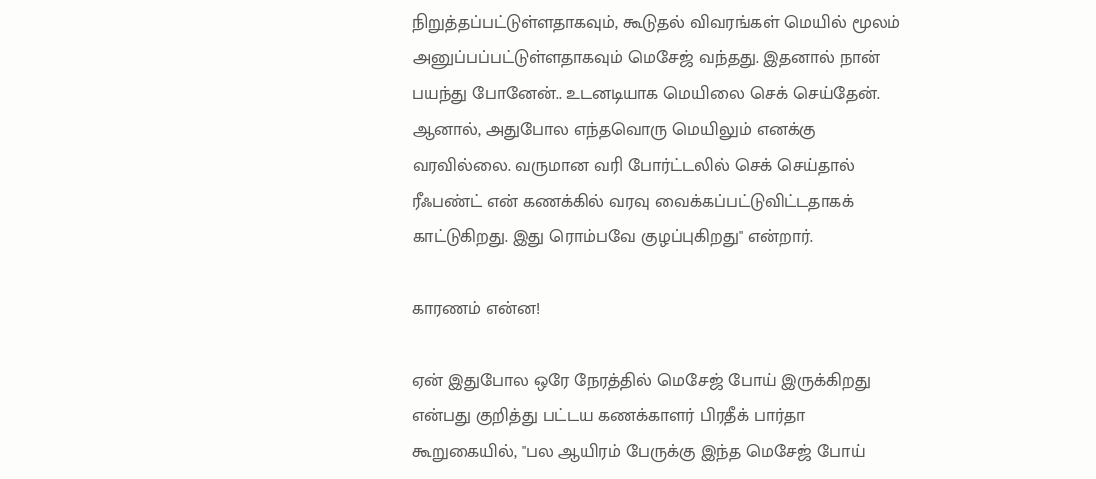நிறுத்தப்பட்டுள்ளதாகவும், கூடுதல் விவரங்கள் மெயில் மூலம் அனுப்பப்பட்டுள்ளதாகவும் மெசேஜ் வந்தது. இதனால் நான் பயந்து போனேன்.. உடனடியாக மெயிலை செக் செய்தேன். ஆனால், அதுபோல எந்தவொரு மெயிலும் எனக்கு வரவில்லை. வருமான வரி போர்ட்டலில் செக் செய்தால் ரீஃபண்ட் என் கணக்கில் வரவு வைக்கப்பட்டுவிட்டதாகக் காட்டுகிறது. இது ரொம்பவே குழப்புகிறது" என்றார்.

காரணம் என்ன!

ஏன் இதுபோல ஒரே நேரத்தில் மெசேஜ் போய் இருக்கிறது என்பது குறித்து பட்டய கணக்காளர் பிரதீக் பார்தா கூறுகையில், "பல ஆயிரம் பேருக்கு இந்த மெசேஜ் போய்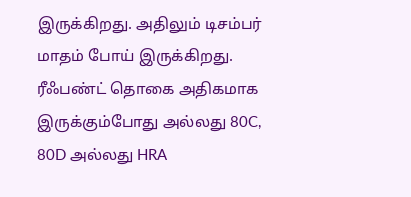இருக்கிறது. அதிலும் டிசம்பர் மாதம் போய் இருக்கிறது. ரீஃபண்ட் தொகை அதிகமாக இருக்கும்போது அல்லது 80C, 80D அல்லது HRA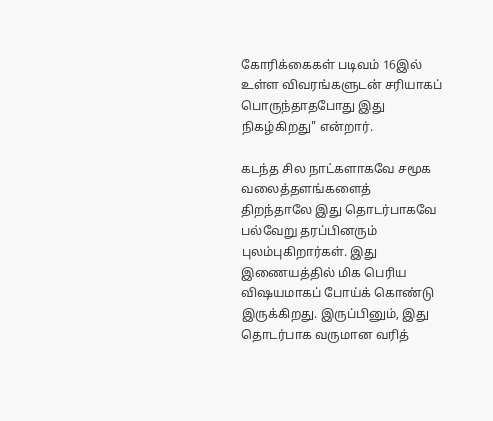கோரிக்கைகள் படிவம் 16இல் உள்ள விவரங்களுடன் சரியாகப் பொருந்தாதபோது இது நிகழ்கிறது" என்றார்.

கடந்த சில நாட்களாகவே சமூக வலைத்தளங்களைத் திறந்தாலே இது தொடர்பாகவே பல்வேறு தரப்பினரும் புலம்புகிறார்கள். இது இணையத்தில் மிக பெரிய விஷயமாகப் போய்க் கொண்டு இருக்கிறது. இருப்பினும், இது தொடர்பாக வருமான வரித்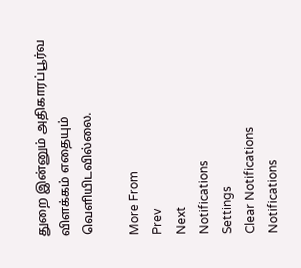துறை இன்னும் அதிகாரப்பூர்வ விளக்கம் எதையும் வெளியிடவில்லை.

More From
Prev
Next
Notifications
Settings
Clear Notifications
Notifications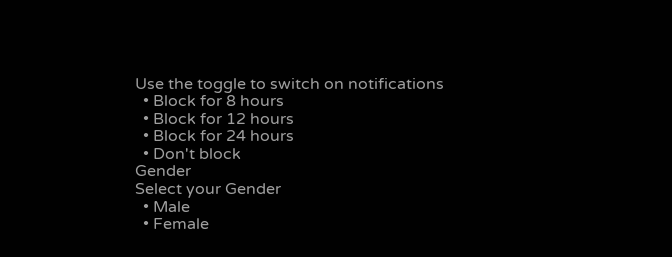Use the toggle to switch on notifications
  • Block for 8 hours
  • Block for 12 hours
  • Block for 24 hours
  • Don't block
Gender
Select your Gender
  • Male
  • Female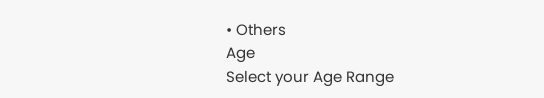• Others
Age
Select your Age Range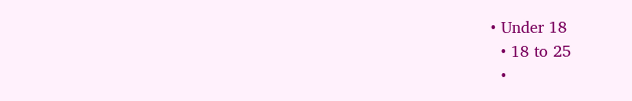• Under 18
  • 18 to 25
  •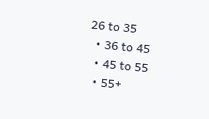26 to 35
  • 36 to 45
  • 45 to 55
  • 55+